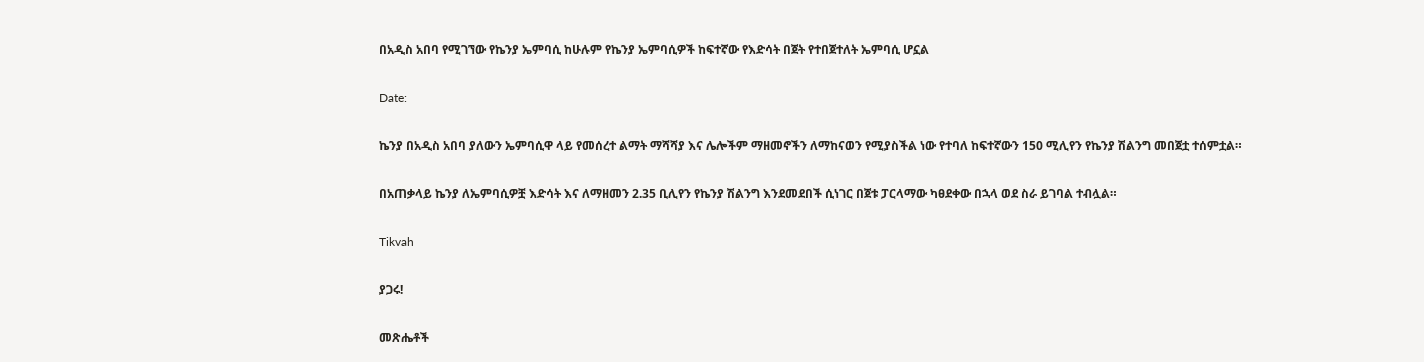በአዲስ አበባ የሚገኘው የኬንያ ኤምባሲ ከሁሉም የኬንያ ኤምባሲዎች ከፍተኛው የእድሳት በጀት የተበጀተለት ኤምባሲ ሆኗል

Date:

ኬንያ በአዲስ አበባ ያለውን ኤምባሲዋ ላይ የመሰረተ ልማት ማሻሻያ እና ሌሎችም ማዘመኖችን ለማከናወን የሚያስችል ነው የተባለ ከፍተኛውን 150 ሚሊየን የኬንያ ሽልንግ መበጀቷ ተሰምቷል።

በአጠቃላይ ኬንያ ለኤምባሲዎቿ እድሳት እና ለማዘመን 2.35 ቢሊየን የኬንያ ሽልንግ እንደመደበች ሲነገር በጀቱ ፓርላማው ካፀደቀው በኋላ ወደ ስራ ይገባል ተብሏል።

Tikvah

ያጋሩ!

መጽሔቶች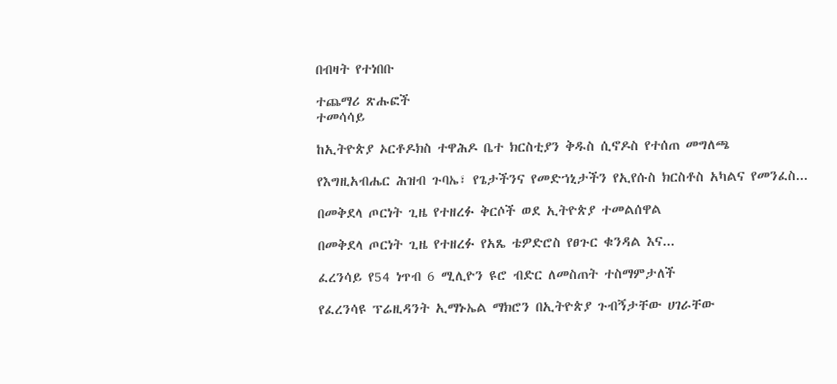በብዛት የተነበቡ

ተጨማሪ ጽሑፎች
ተመሳሳይ

ከኢትዮጵያ ኦርቶዶክስ ተዋሕዶ ቤተ ክርስቲያን ቅዱስ ሲኖዶስ የተሰጠ መግለጫ

የእግዚአብሔር ሕዝብ ጉባኤ፣ የጌታችንና የመድኀኒታችን የኢየሱስ ክርስቶስ አካልና የመንፈስ...

በመቅደላ ጦርነት ጊዜ የተዘረፉ ቅርሶች ወደ ኢትዮጵያ ተመልሰዋል

በመቅደላ ጦርነት ጊዜ የተዘረፉ የአጼ ቴዎድሮስ የፀጉር ቁንዳል እና...

ፈረንሳይ የ54 ነጥብ 6 ሚሊዮን ዩሮ ብድር ለመስጠት ተስማምታለች

የፈረንሳዩ ፕሬዚዳንት ኢማኑኤል ማክሮን በኢትዮጵያ ጉብኝታቸው ሀገራቸው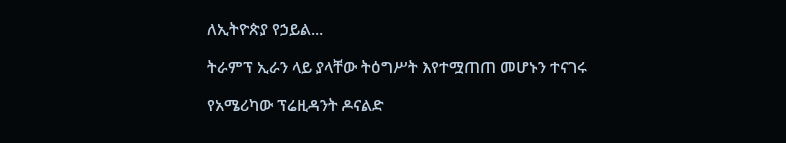ለኢትዮጵያ የኃይል...

ትራምፕ ኢራን ላይ ያላቸው ትዕግሥት እየተሟጠጠ መሆኑን ተናገሩ

የአሜሪካው ፕሬዚዳንት ዶናልድ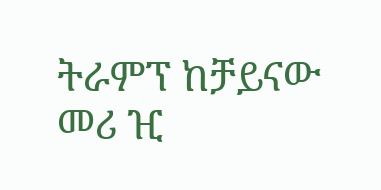ትራምፕ ከቻይናው መሪ ዢ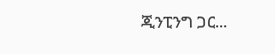ጂንፒንግ ጋር...